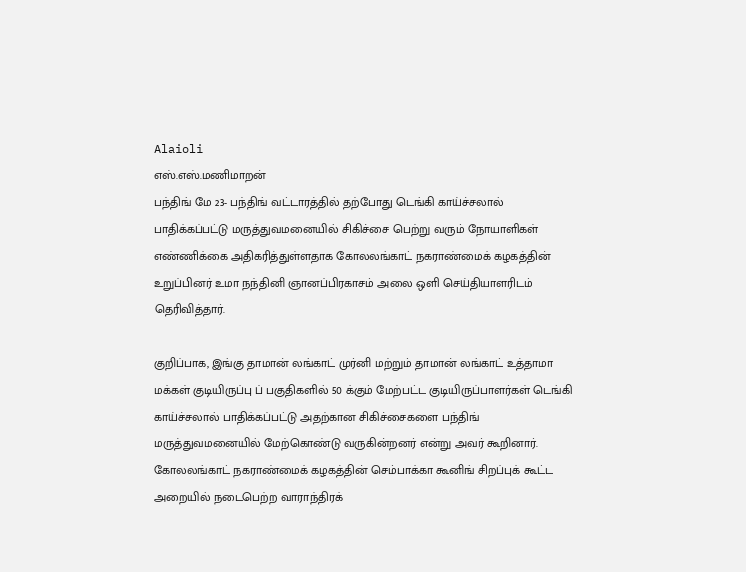Alaioli
எஸ்.எஸ்.மணிமாறன்
பந்திங் மே 23- பந்திங் வட்டாரத்தில் தற்போது டெங்கி காய்ச்சலால் பாதிக்கப்பட்டு மருத்துவமனையில் சிகிச்சை பெற்று வரும் நோயாளிகள் எண்ணிக்கை அதிகரித்துள்ளதாக கோலலங்காட் நகராண்மைக் கழகத்தின் உறுப்பினர் உமா நந்தினி ஞானப்பிரகாசம் அலை ஒளி செய்தியாளரிடம் தெரிவித்தார்.

குறிப்பாக, இங்கு தாமான் லங்காட் முர்னி மற்றும் தாமான் லங்காட் உத்தாமா மக்கள் குடியிருப்பு ப் பகுதிகளில் 50 க்கும் மேற்பட்ட குடியிருப்பாளர்கள் டெங்கி காய்ச்சலால் பாதிக்கப்பட்டு அதற்கான சிகிச்சைகளை பந்திங் மருத்துவமனையில் மேற்கொண்டு வருகின்றனர் என்று அவர் கூறினார்.
கோலலங்காட் நகராண்மைக் கழகத்தின் செம்பாக்கா கூனிங் சிறப்புக் கூட்ட அறையில் நடைபெற்ற வாராந்திரக்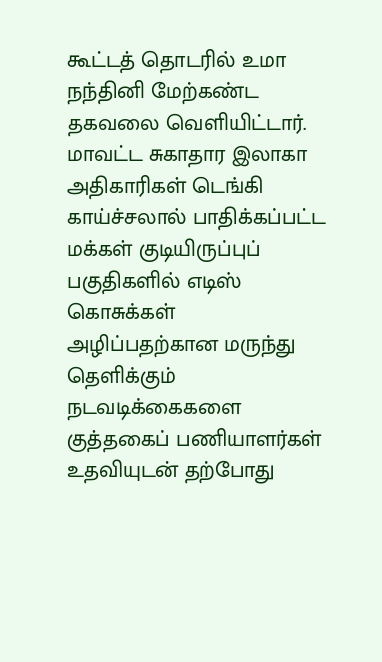கூட்டத் தொடரில் உமா நந்தினி மேற்கண்ட தகவலை வெளியிட்டார்.
மாவட்ட சுகாதார இலாகா அதிகாரிகள் டெங்கி காய்ச்சலால் பாதிக்கப்பட்ட மக்கள் குடியிருப்புப் பகுதிகளில் எடிஸ் கொசுக்கள் அழிப்பதற்கான மருந்து தெளிக்கும் நடவடிக்கைகளை குத்தகைப் பணியாளர்கள் உதவியுடன் தற்போது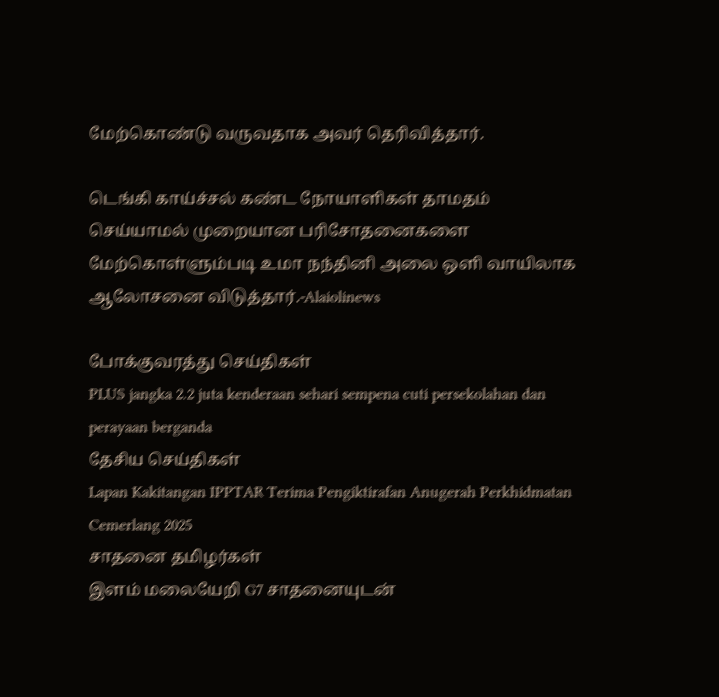மேற்கொண்டு வருவதாக அவர் தெரிவித்தார்.

டெங்கி காய்ச்சல் கண்ட நோயாளிகள் தாமதம் செய்யாமல் முறையான பரிசோதனைகளை மேற்கொள்ளும்படி உமா நந்தினி அலை ஒளி வாயிலாக ஆலோசனை விடுத்தார்.-Alaiolinews

போக்குவரத்து செய்திகள்
PLUS jangka 2.2 juta kenderaan sehari sempena cuti persekolahan dan perayaan berganda
தேசிய செய்திகள்
Lapan Kakitangan IPPTAR Terima Pengiktirafan Anugerah Perkhidmatan Cemerlang 2025
சாதனை தமிழர்கள்
இளம் மலையேறி G7 சாதனையுடன்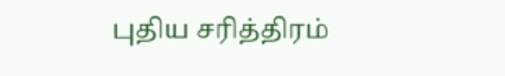புதிய சரித்திரம்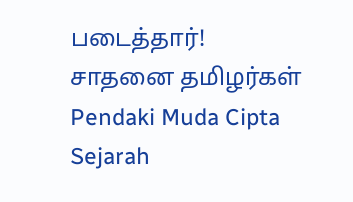படைத்தார்!
சாதனை தமிழர்கள்
Pendaki Muda Cipta Sejarah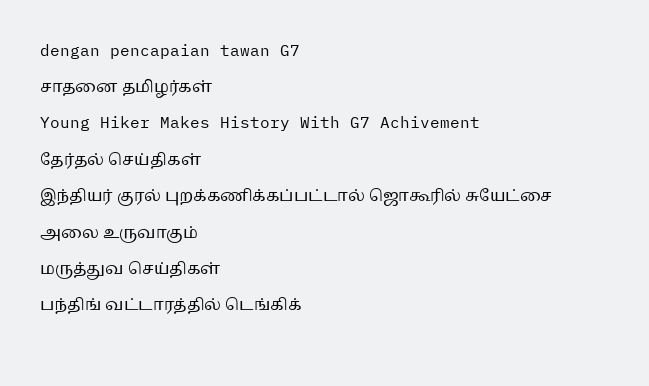dengan pencapaian tawan G7
சாதனை தமிழர்கள்
Young Hiker Makes History With G7 Achivement
தேர்தல் செய்திகள்
இந்தியர் குரல் புறக்கணிக்கப்பட்டால் ஜொகூரில் சுயேட்சை அலை உருவாகும்
மருத்துவ செய்திகள்
பந்திங் வட்டாரத்தில் டெங்கிக்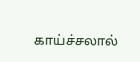காய்ச்சலால்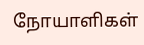நோயாளிகள்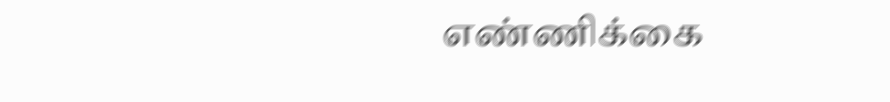எண்ணிக்கை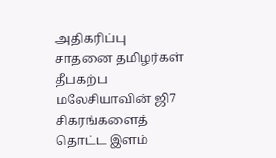அதிகரிப்பு
சாதனை தமிழர்கள்
தீபகற்ப மலேசியாவின் ஜி7 சிகரங்களைத் தொட்ட இளம்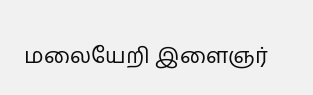மலையேறி இளைஞர்